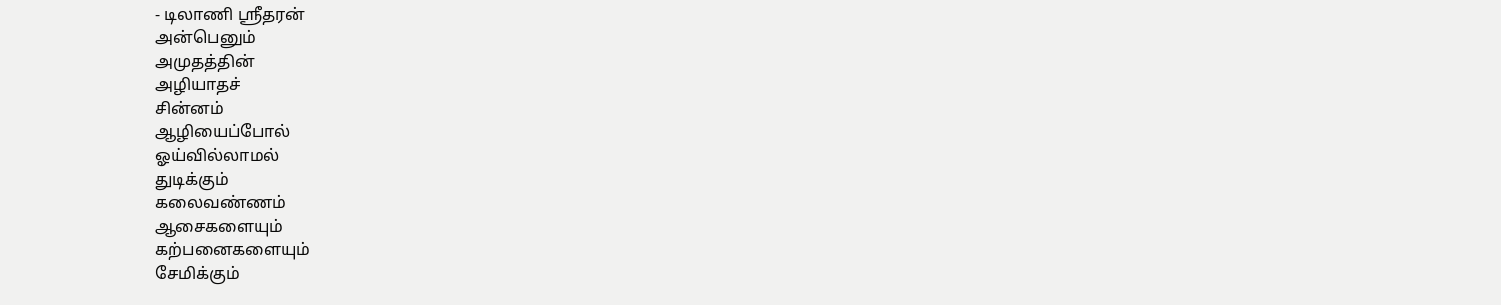- டிலாணி ஸ்ரீதரன்
அன்பெனும்
அமுதத்தின்
அழியாதச்
சின்னம்
ஆழியைப்போல்
ஓய்வில்லாமல்
துடிக்கும்
கலைவண்ணம்
ஆசைகளையும்
கற்பனைகளையும்
சேமிக்கும்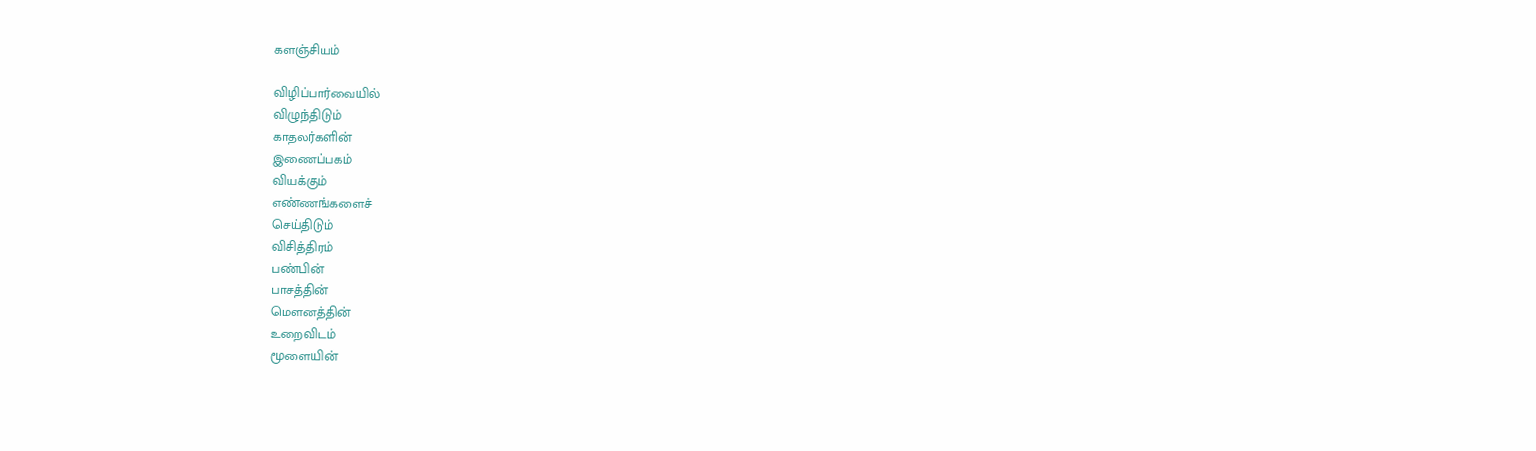களஞ்சியம்

விழிப்பார்வையில்
விழுந்திடும்
காதலர்களின்
இணைப்பகம்
வியக்கும்
எண்ணங்களைச்
செய்திடும்
விசித்திரம்
பண்பின்
பாசத்தின்
மெளனத்தின்
உறைவிடம்
மூளையின்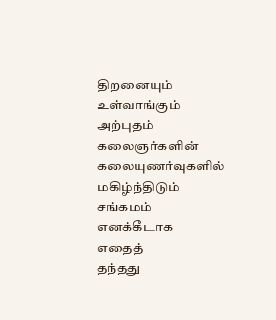திறனையும்
உள்வாங்கும்
அற்புதம்
கலைஞர்களின்
கலையுணர்வுகளில்
மகிழ்ந்திடும்
சங்கமம்
எனக்கீடாக
எதைத்
தந்தது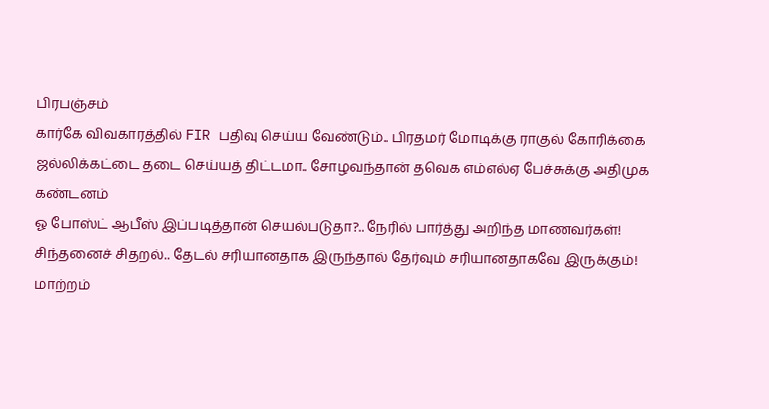பிரபஞ்சம்
கார்கே விவகாரத்தில் FIR பதிவு செய்ய வேண்டும்.. பிரதமர் மோடிக்கு ராகுல் கோரிக்கை
ஜல்லிக்கட்டை தடை செய்யத் திட்டமா.. சோழவந்தான் தவெக எம்எல்ஏ பேச்சுக்கு அதிமுக கண்டனம்
ஓ போஸ்ட் ஆபீஸ் இப்படித்தான் செயல்படுதா?.. நேரில் பார்த்து அறிந்த மாணவர்கள்!
சிந்தனைச் சிதறல்.. தேடல் சரியானதாக இருந்தால் தேர்வும் சரியானதாகவே இருக்கும்!
மாற்றம்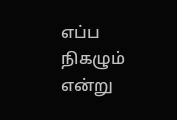எப்ப நிகழும் என்று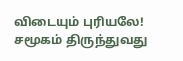விடையும் புரியலே!
சமூகம் திருந்துவது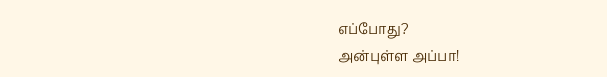எப்போது?
அன்புள்ள அப்பா!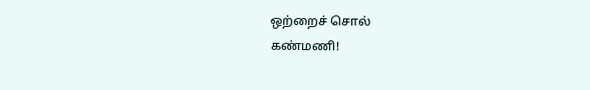ஒற்றைச் சொல்
கண்மணி!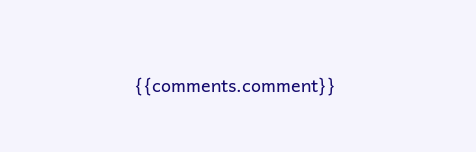{{comments.comment}}